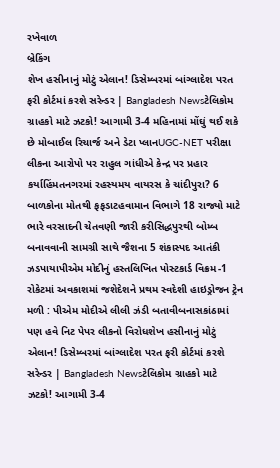રખેવાળ
બ્રેકિંગ
શેખ હસીનાનું મોટું એલાન! ડિસેમ્બરમાં બાંગ્લાદેશ પરત ફરી કોર્ટમાં કરશે સરેન્ડર | Bangladesh Newsટેલિકોમ ગ્રાહકો માટે ઝટકો! આગામી 3-4 મહિનામાં મોંઘું થઈ શકે છે મોબાઈલ રિચાર્જ અને ડેટા પ્લાનUGC-NET પરીક્ષા લીકના આરોપો પર રાહુલ ગાંધીએ કેન્દ્ર પર પ્રહાર કર્યાહિંમતનગરમાં રહસ્યમય વાયરસ કે ચાંદીપુરા? 6 બાળકોના મોતથી ફફડાટહવામાન વિભાગે 18 રાજ્યો માટે ભારે વરસાદની ચેતવણી જારી કરીસિદ્ધપુરથી બોમ્બ બનાવવાની સામગ્રી સાથે જૈશના 5 શંકાસ્પદ આતંકી ઝડપાયાપીએમ મોદીનું હસ્તલિખિત પોસ્ટકાર્ડ વિક્રમ-1 રોકેટમાં અવકાશમાં જશેદેશને પ્રથમ સ્વદેશી હાઇડ્રોજન ટ્રેન મળી : પીએમ મોદીએ લીલી ઝંડી બતાવીબનાસકાંઠામાં પણ હવે નિટ પેપર લીકનો વિરોધશેખ હસીનાનું મોટું એલાન! ડિસેમ્બરમાં બાંગ્લાદેશ પરત ફરી કોર્ટમાં કરશે સરેન્ડર | Bangladesh Newsટેલિકોમ ગ્રાહકો માટે ઝટકો! આગામી 3-4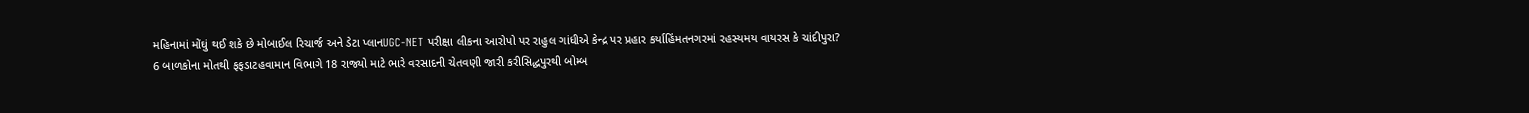મહિનામાં મોંઘું થઈ શકે છે મોબાઈલ રિચાર્જ અને ડેટા પ્લાનUGC-NET પરીક્ષા લીકના આરોપો પર રાહુલ ગાંધીએ કેન્દ્ર પર પ્રહાર કર્યાહિંમતનગરમાં રહસ્યમય વાયરસ કે ચાંદીપુરા? 6 બાળકોના મોતથી ફફડાટહવામાન વિભાગે 18 રાજ્યો માટે ભારે વરસાદની ચેતવણી જારી કરીસિદ્ધપુરથી બોમ્બ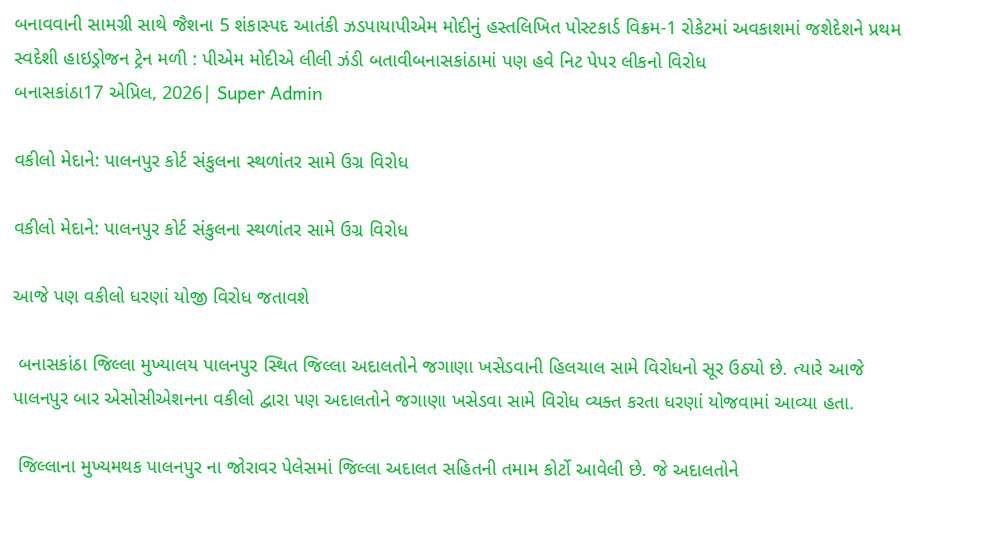બનાવવાની સામગ્રી સાથે જૈશના 5 શંકાસ્પદ આતંકી ઝડપાયાપીએમ મોદીનું હસ્તલિખિત પોસ્ટકાર્ડ વિક્રમ-1 રોકેટમાં અવકાશમાં જશેદેશને પ્રથમ સ્વદેશી હાઇડ્રોજન ટ્રેન મળી : પીએમ મોદીએ લીલી ઝંડી બતાવીબનાસકાંઠામાં પણ હવે નિટ પેપર લીકનો વિરોધ
બનાસકાંઠા17 એપ્રિલ, 2026| Super Admin

વકીલો મેદાને: પાલનપુર કોર્ટ સંકુલના સ્થળાંતર સામે ઉગ્ર વિરોધ

વકીલો મેદાને: પાલનપુર કોર્ટ સંકુલના સ્થળાંતર સામે ઉગ્ર વિરોધ

આજે પણ વકીલો ધરણાં યોજી વિરોધ જતાવશે

 બનાસકાંઠા જિલ્લા મુખ્યાલય પાલનપુર સ્થિત જિલ્લા અદાલતોને જગાણા ખસેડવાની હિલચાલ સામે વિરોધનો સૂર ઉઠ્યો છે. ત્યારે આજે પાલનપુર બાર એસોસીએશનના વકીલો દ્વારા પણ અદાલતોને જગાણા ખસેડવા સામે વિરોધ વ્યક્ત કરતા ધરણાં યોજવામાં આવ્યા હતા.

 જિલ્લાના મુખ્યમથક પાલનપુર ના જોરાવર પેલેસમાં જિલ્લા અદાલત સહિતની તમામ કોર્ટો આવેલી છે. જે અદાલતોને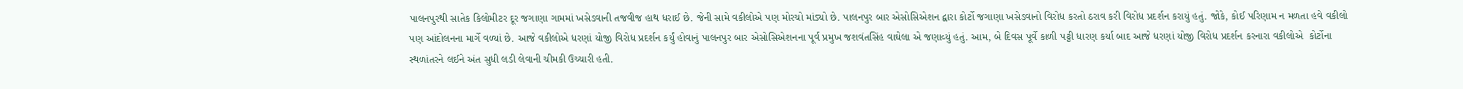પાલનપુરથી સાતેક કિલોમીટર દૂર જગાણા ગામમાં ખસેડવાની તજવીજ હાથ ધરાઈ છે. જેની સામે વકીલોએ પણ મોરચો માંડ્યો છે. પાલનપુર બાર એસોસિએશન દ્વારા કોર્ટો જગાણા ખસેડવાનો વિરોધ કરતો ઠરાવ કરી વિરોધ પ્રદર્શન કરાયું હતું. જોકે, કોઈ પરિણામ ન મળતા હવે વકીલો પણ આંદોલનના માર્ગે વળ્યાં છે. આજે વકીલોએ ધરણાં યોજી વિરોધ પ્રદર્શન કર્યું હોવાનું પાલનપુર બાર એસોસિએશનના પૂર્વ પ્રમુખ જશવંતસિંહ વાઘેલા એ જણાવ્યું હતું. આમ, બે દિવસ પૂર્વે કાળી પટ્ટી ધારણ કર્યા બાદ આજે ધરણાં યોજી વિરોધ પ્રદર્શન કરનારા વકીલોએ  કોર્ટોના સ્થળાંતરને લઈને અંત સુધી લડી લેવાની ચીમકી ઉચ્ચારી હતી.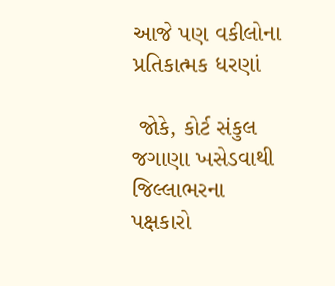આજે પણ વકીલોના પ્રતિકાત્મક ધરણાં

 જોકે, કોર્ટ સંકુલ જગાણા ખસેડવાથી જિલ્લાભરના પક્ષકારો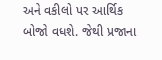અને વકીલો પર આર્થિક બોજો વધશે. જેથી પ્રજાના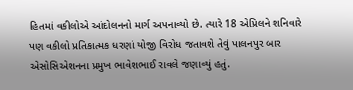હિતમાં વકીલોએ આંદોલનનો માર્ગ અપનાવ્યો છે. ત્યારે 18 એપ્રિલને શનિવારે પણ વકીલો પ્રતિકાત્મક ધરણાં યોજી વિરોધ જતાવશે તેવું પાલનપુર બાર એસોસિએશનના પ્રમુખ ભાવેશભાઈ રાવલે જણાવ્યું હતું.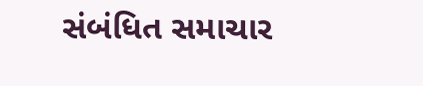સંબંધિત સમાચાર